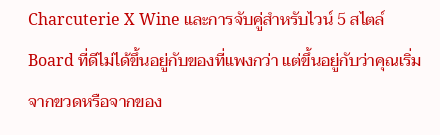Charcuterie X Wine และการจับคู่สำหรับไวน์ 5 สไตล์
Board ที่ดีไม่ได้ขึ้นอยู่กับของที่แพงกว่า แต่ขึ้นอยู่กับว่าคุณเริ่มจากขวดหรือจากของ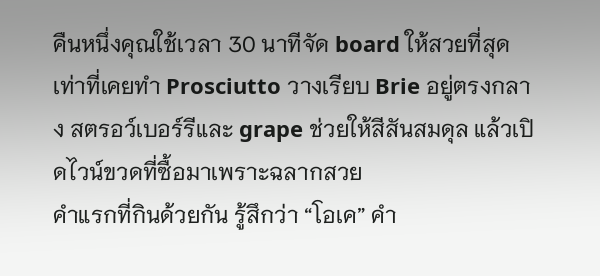คืนหนึ่งคุณใช้เวลา 30 นาทีจัด board ให้สวยที่สุดเท่าที่เคยทำ Prosciutto วางเรียบ Brie อยู่ตรงกลาง สตรอว์เบอร์รีและ grape ช่วยให้สีสันสมดุล แล้วเปิดไวน์ขวดที่ซื้อมาเพราะฉลากสวย
คำแรกที่กินด้วยกัน รู้สึกว่า “โอเค” คำ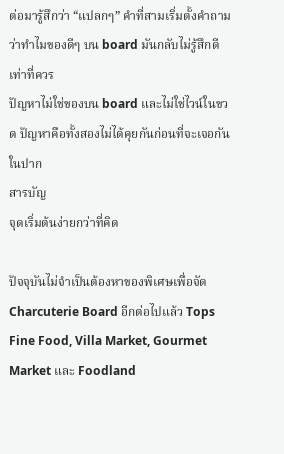ต่อมารู้สึกว่า “แปลกๆ” คำที่สามเริ่มตั้งคำถามว่าทำไมของดีๆ บน board มันกลับไม่รู้สึกดีเท่าที่ควร
ปัญหาไม่ใช่ของบน board และไม่ใช่ไวน์ในขวด ปัญหาคือทั้งสองไม่ได้คุยกันก่อนที่จะเจอกันในปาก
สารบัญ
จุดเริ่มต้นง่ายกว่าที่คิด

ปัจจุบันไม่จำเป็นต้องหาของพิเศษเพื่อจัด Charcuterie Board อีกต่อไปแล้ว Tops Fine Food, Villa Market, Gourmet Market และ Foodland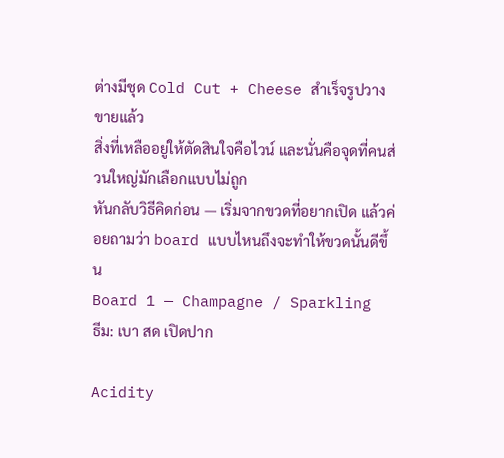ต่างมีชุด Cold Cut + Cheese สำเร็จรูปวางขายแล้ว
สิ่งที่เหลืออยู่ให้ตัดสินใจคือไวน์ และนั่นคือจุดที่คนส่วนใหญ่มักเลือกแบบไม่ถูก
หันกลับวิธีคิดก่อน — เริ่มจากขวดที่อยากเปิด แล้วค่อยถามว่า board แบบไหนถึงจะทำให้ขวดนั้นดีขึ้น
Board 1 — Champagne / Sparkling
ธีม: เบา สด เปิดปาก

Acidity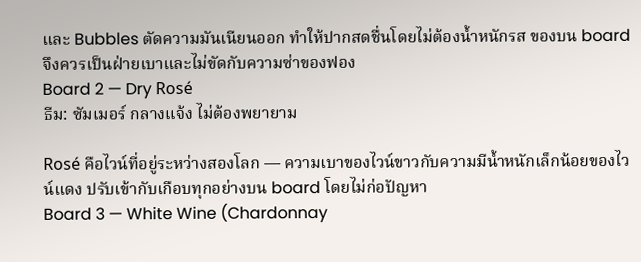และ Bubbles ตัดความมันเนียนออก ทำให้ปากสดชื่นโดยไม่ต้องน้ำหนักรส ของบน board จึงควรเป็นฝ่ายเบาและไม่ขัดกับความซ่าของฟอง
Board 2 — Dry Rosé
ธีม: ซัมเมอร์ กลางแจ้ง ไม่ต้องพยายาม

Rosé คือไวน์ที่อยู่ระหว่างสองโลก — ความเบาของไวน์ขาวกับความมีน้ำหนักเล็กน้อยของไวน์แดง ปรับเข้ากับเกือบทุกอย่างบน board โดยไม่ก่อปัญหา
Board 3 — White Wine (Chardonnay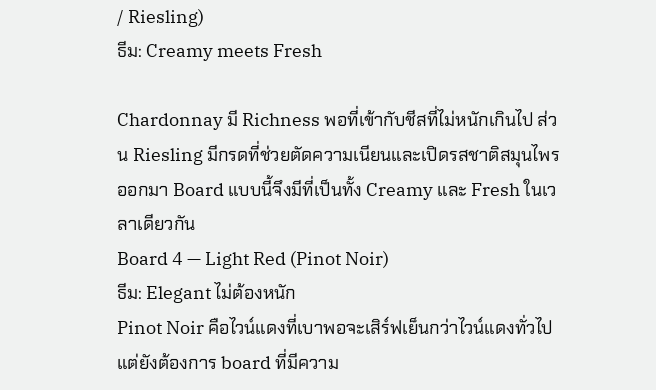/ Riesling)
ธีม: Creamy meets Fresh

Chardonnay มี Richness พอที่เข้ากับชีสที่ไม่หนักเกินไป ส่วน Riesling มีกรดที่ช่วยตัดความเนียนและเปิดรสชาติสมุนไพรออกมา Board แบบนี้จึงมีที่เป็นทั้ง Creamy และ Fresh ในเวลาเดียวกัน
Board 4 — Light Red (Pinot Noir)
ธีม: Elegant ไม่ต้องหนัก
Pinot Noir คือไวน์แดงที่เบาพอจะเสิร์ฟเย็นกว่าไวน์แดงทั่วไป แต่ยังต้องการ board ที่มีความ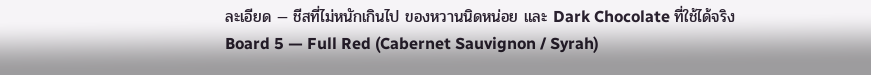ละเอียด — ชีสที่ไม่หนักเกินไป ของหวานนิดหน่อย และ Dark Chocolate ที่ใช้ได้จริง
Board 5 — Full Red (Cabernet Sauvignon / Syrah)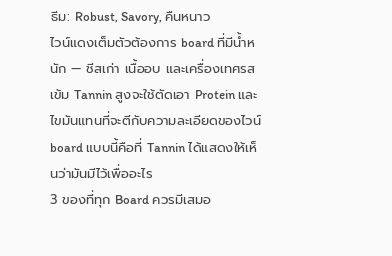ธีม: Robust, Savory, คืนหนาว
ไวน์แดงเต็มตัวต้องการ board ที่มีน้ำหนัก — ชีสเก่า เนื้ออบ และเครื่องเทศรสเข้ม Tannin สูงจะใช้ตัดเอา Protein และไขมันแทนที่จะตีกับความละเอียดของไวน์ board แบบนี้คือที่ Tannin ได้แสดงให้เห็นว่ามันมีไว้เพื่ออะไร
3 ของที่ทุก Board ควรมีเสมอ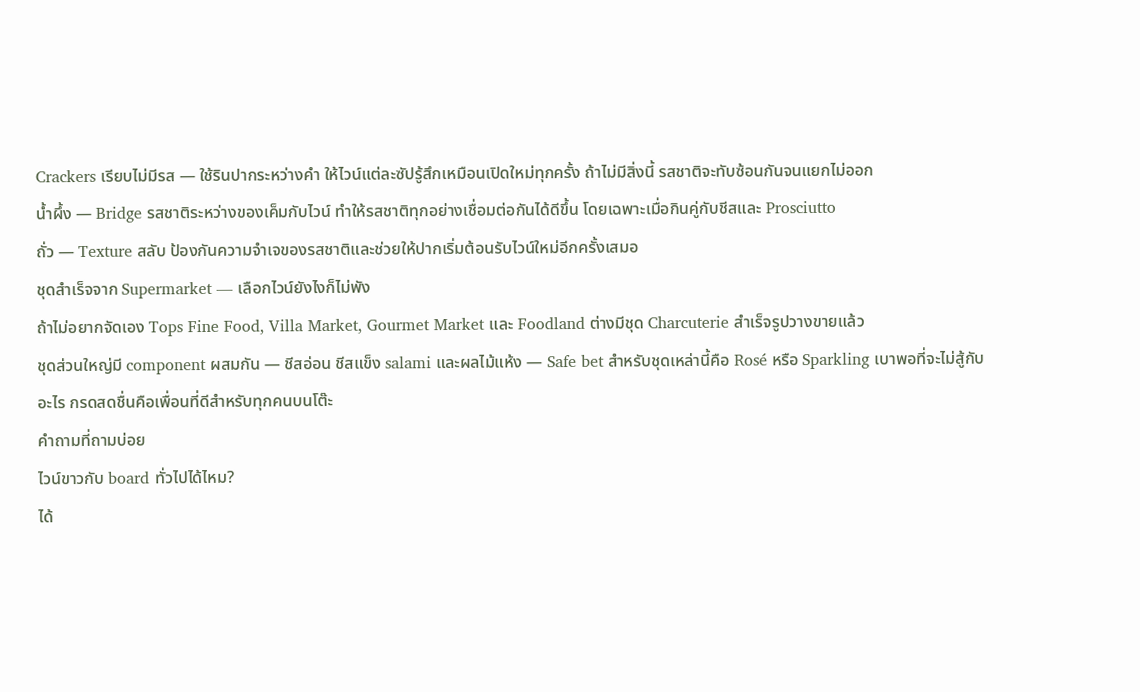Crackers เรียบไม่มีรส — ใช้รินปากระหว่างคำ ให้ไวน์แต่ละซัปรู้สึกเหมือนเปิดใหม่ทุกครั้ง ถ้าไม่มีสิ่งนี้ รสชาติจะทับซ้อนกันจนแยกไม่ออก
น้ำผึ้ง — Bridge รสชาติระหว่างของเค็มกับไวน์ ทำให้รสชาติทุกอย่างเชื่อมต่อกันได้ดีขึ้น โดยเฉพาะเมื่อกินคู่กับชีสและ Prosciutto
ถั่ว — Texture สลับ ป้องกันความจำเจของรสชาติและช่วยให้ปากเริ่มต้อนรับไวน์ใหม่อีกครั้งเสมอ
ชุดสำเร็จจาก Supermarket — เลือกไวน์ยังไงก็ไม่พัง
ถ้าไม่อยากจัดเอง Tops Fine Food, Villa Market, Gourmet Market และ Foodland ต่างมีชุด Charcuterie สำเร็จรูปวางขายแล้ว
ชุดส่วนใหญ่มี component ผสมกัน — ชีสอ่อน ชีสแข็ง salami และผลไม้แห้ง — Safe bet สำหรับชุดเหล่านี้คือ Rosé หรือ Sparkling เบาพอที่จะไม่สู้กับอะไร กรดสดชื่นคือเพื่อนที่ดีสำหรับทุกคนบนโต๊ะ
คำถามที่ถามบ่อย
ไวน์ขาวกับ board ทั่วไปได้ไหม?
ได้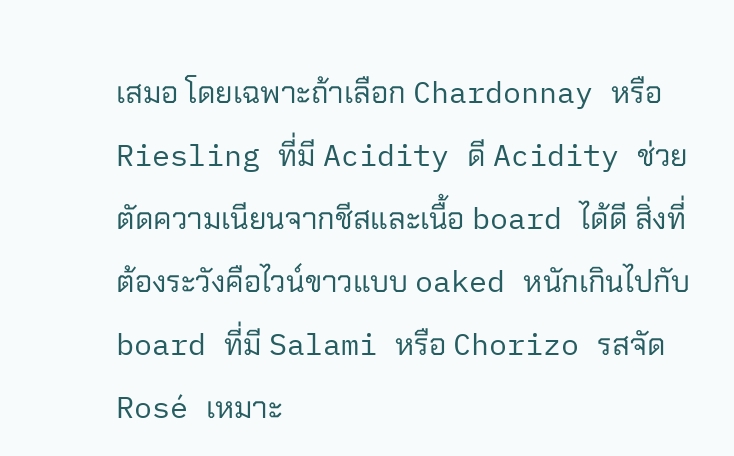เสมอ โดยเฉพาะถ้าเลือก Chardonnay หรือ Riesling ที่มี Acidity ดี Acidity ช่วยตัดความเนียนจากชีสและเนื้อ board ได้ดี สิ่งที่ต้องระวังคือไวน์ขาวแบบ oaked หนักเกินไปกับ board ที่มี Salami หรือ Chorizo รสจัด
Rosé เหมาะ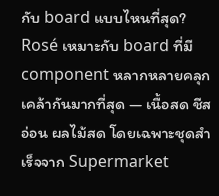กับ board แบบไหนที่สุด?
Rosé เหมาะกับ board ที่มี component หลากหลายคลุกเคล้ากันมากที่สุด — เนื้อสด ชีสอ่อน ผลไม้สด โดยเฉพาะชุดสำเร็จจาก Supermarket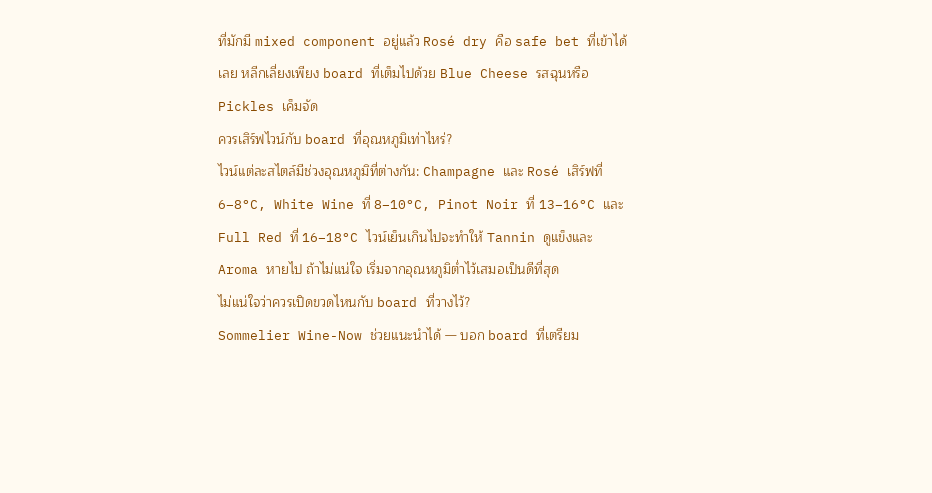ที่มักมี mixed component อยู่แล้ว Rosé dry คือ safe bet ที่เข้าได้เลย หลีกเลี่ยงเพียง board ที่เต็มไปด้วย Blue Cheese รสฉุนหรือ Pickles เค็มจัด
ควรเสิร์ฟไวน์กับ board ที่อุณหภูมิเท่าไหร่?
ไวน์แต่ละสไตล์มีช่วงอุณหภูมิที่ต่างกัน: Champagne และ Rosé เสิร์ฟที่ 6–8°C, White Wine ที่ 8–10°C, Pinot Noir ที่ 13–16°C และ Full Red ที่ 16–18°C ไวน์เย็นเกินไปจะทำให้ Tannin ดูแข็งและ Aroma หายไป ถ้าไม่แน่ใจ เริ่มจากอุณหภูมิต่ำไว้เสมอเป็นดีที่สุด
ไม่แน่ใจว่าควรเปิดขวดไหนกับ board ที่วางไว้?
Sommelier Wine-Now ช่วยแนะนำได้ — บอก board ที่เตรียม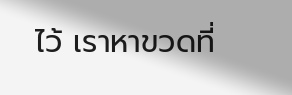ไว้ เราหาขวดที่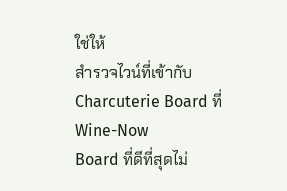ใช่ให้
สำรวจไวน์ที่เข้ากับ Charcuterie Board ที่ Wine-Now
Board ที่ดีที่สุดไม่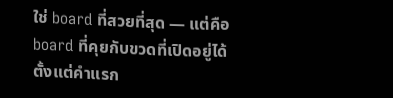ใช่ board ที่สวยที่สุด — แต่คือ board ที่คุยกับขวดที่เปิดอยู่ได้ตั้งแต่คำแรก